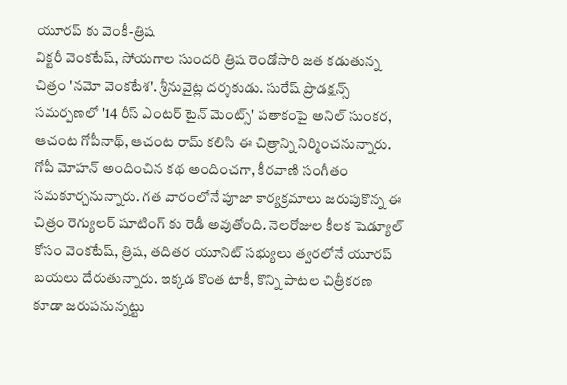యూరప్ కు వెంకీ-త్రిష
విక్టరీ వెంకటేష్, సోయగాల సుందరి త్రిష రెండోసారి జత కడుతున్న చిత్రం 'నమో వెంకటేశ'. శ్రీనువైట్ల దర్శకుడు. సురేష్ ప్రొడక్షన్స్ సమర్పణలో '14 రీస్ ఎంటర్ టైన్ మెంట్స్' పతాకంపై అనిల్ సుంకర, ఆచంట గోపీనాథ్, ఆచంట రామ్ కలిసి ఈ చిత్రాన్ని నిర్మించనున్నారు. గోపీ మోహన్ అందించిన కథ అందించగా, కీరవాణి సంగీతం సమకూర్చనున్నారు. గత వారంలోనే పూజా కార్యక్రమాలు జరుపుకొన్న ఈ చిత్రం రెగ్యులర్ షూటింగ్ కు రెడీ అవుతోంది. నెలరోజుల కీలక షెడ్యూల్ కోసం వెంకటేష్, త్రిష, తదితర యూనిట్ సభ్యులు త్వరలోనే యూరప్ బయలు దేరుతున్నారు. ఇక్కడ కొంత టాకీ, కొన్ని పాటల చిత్రీకరణ కూడా జరుపనున్నట్టు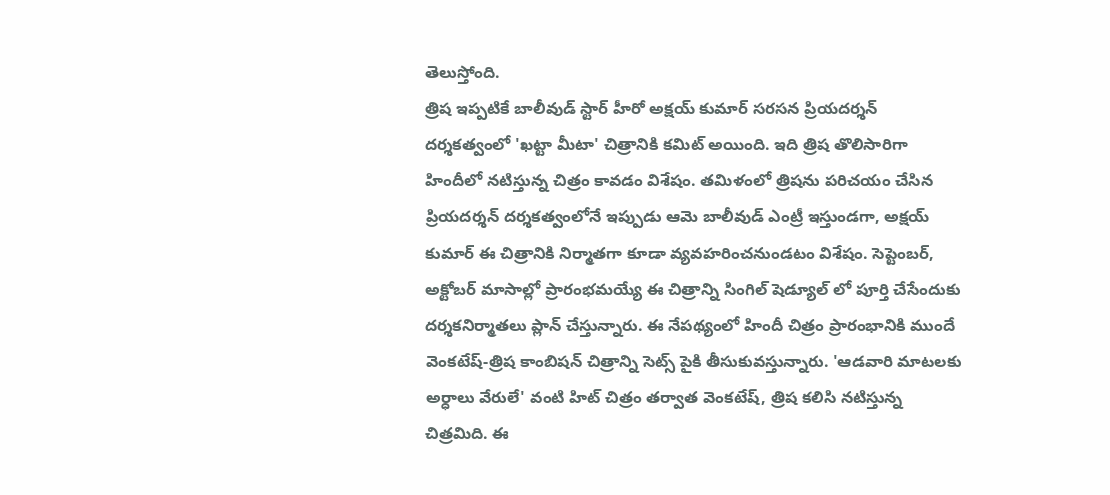తెలుస్తోంది.
త్రిష ఇప్పటికే బాలీవుడ్ స్టార్ హీరో అక్షయ్ కుమార్ సరసన ప్రియదర్శన్ దర్శకత్వంలో 'ఖట్టా మీటా' చిత్రానికి కమిట్ అయింది. ఇది త్రిష తొలిసారిగా హిందీలో నటిస్తున్న చిత్రం కావడం విశేషం. తమిళంలో త్రిషను పరిచయం చేసిన ప్రియదర్శన్ దర్శకత్వంలోనే ఇప్పుడు ఆమె బాలీవుడ్ ఎంట్రీ ఇస్తుండగా, అక్షయ్ కుమార్ ఈ చిత్రానికి నిర్మాతగా కూడా వ్యవహరించనుండటం విశేషం. సెప్టెంబర్, అక్టోబర్ మాసాల్లో ప్రారంభమయ్యే ఈ చిత్రాన్ని సింగిల్ షెడ్యూల్ లో పూర్తి చేసేందుకు దర్శకనిర్మాతలు ప్లాన్ చేస్తున్నారు. ఈ నేపథ్యంలో హిందీ చిత్రం ప్రారంభానికి ముందే వెంకటేష్-త్రిష కాంబిషన్ చిత్రాన్ని సెట్స్ పైకి తీసుకువస్తున్నారు. 'ఆడవారి మాటలకు అర్ధాలు వేరులే' వంటి హిట్ చిత్రం తర్వాత వెంకటేష్, త్రిష కలిసి నటిస్తున్న చిత్రమిది. ఈ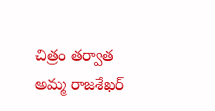చిత్రం తర్వాత అమ్మ రాజశేఖర్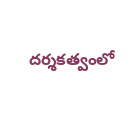దర్శకత్వంలో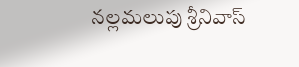నల్లమలుపు శ్రీనివాస్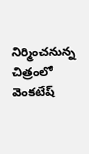నిర్మించనున్న చిత్రంలో వెంకటేష్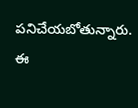పనిచేయబోతున్నారు. ఈ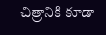చిత్రానికి కూడా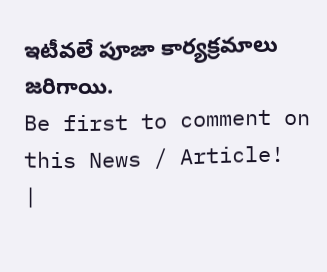ఇటీవలే పూజా కార్యక్రమాలు జరిగాయి.
Be first to comment on this News / Article!
|